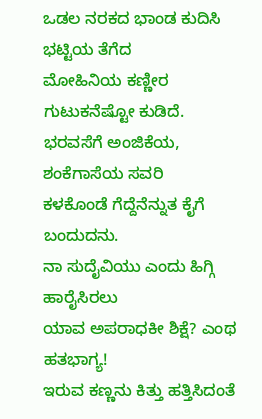ಒಡಲ ನರಕದ ಭಾಂಡ ಕುದಿಸಿ ಭಟ್ಟಿಯ ತೆಗೆದ
ಮೋಹಿನಿಯ ಕಣ್ಣೀರ ಗುಟುಕನೆಷ್ಟೋ ಕುಡಿದೆ.
ಭರವಸೆಗೆ ಅಂಜಿಕೆಯ, ಶಂಕೆಗಾಸೆಯ ಸವರಿ
ಕಳಕೊಂಡೆ ಗೆದ್ದೆನೆನ್ನುತ ಕೈಗೆ ಬಂದುದನು.
ನಾ ಸುದೈವಿಯು ಎಂದು ಹಿಗ್ಗಿ ಹಾರೈಸಿರಲು
ಯಾವ ಅಪರಾಧಕೀ ಶಿಕ್ಷೆ? ಎಂಥ ಹತಭಾಗ್ಯ!
ಇರುವ ಕಣ್ಣನು ಕಿತ್ತು ಹತ್ತಿಸಿದಂತೆ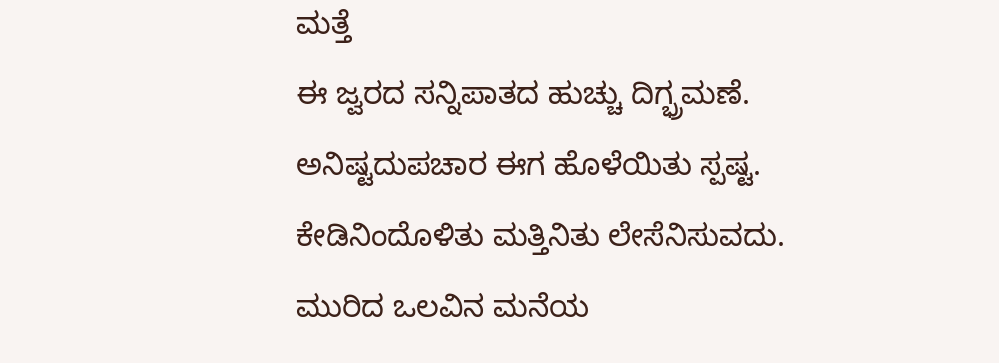ಮತ್ತೆ
ಈ ಜ್ವರದ ಸನ್ನಿಪಾತದ ಹುಚ್ಚು ದಿಗ್ಭ್ರಮಣೆ.
ಅನಿಷ್ಟದುಪಚಾರ ಈಗ ಹೊಳೆಯಿತು ಸ್ಪಷ್ಟ.
ಕೇಡಿನಿಂದೊಳಿತು ಮತ್ತಿನಿತು ಲೇಸೆನಿಸುವದು.
ಮುರಿದ ಒಲವಿನ ಮನೆಯ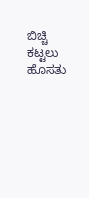ಬಿಚ್ಚಿ ಕಟ್ಟಲು ಹೊಸತು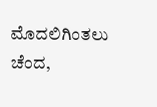ಮೊದಲಿಗಿಂತಲು ಚೆಂದ,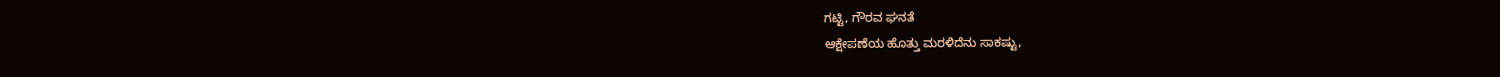ಗಟ್ಟಿ, ಗೌರವ ಘನತೆ
ಆಕ್ಷೇಪಣೆಯ ಹೊತ್ತು ಮರಳಿದೆನು ಸಾಕಷ್ಟು,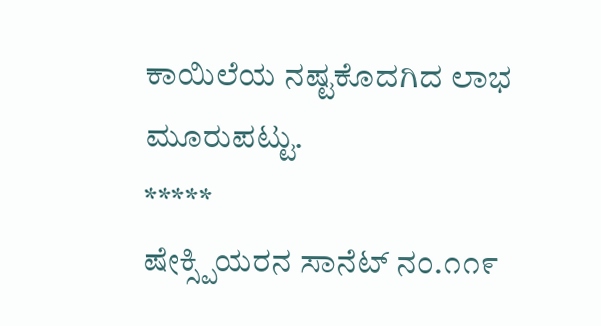ಕಾಯಿಲೆಯ ನಷ್ಟಕೊದಗಿದ ಲಾಭ ಮೂರುಪಟ್ಟು.
*****
ಷೇಕ್ಸ್ಪಿಯರನ ಸಾನೆಟ್ ನಂ.೧೧೯